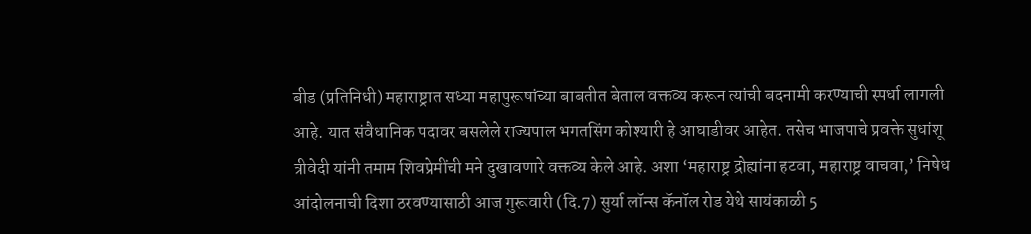बीड (प्रतिनिधी) महाराष्ट्रात सध्या महापुरूषांच्या बाबतीत बेताल वक्तव्य करून त्यांची बदनामी करण्याची स्पर्धा लागली आहे. यात संवैधानिक पदावर बसलेले राज्यपाल भगतसिंग कोश्यारी हे आघाडीवर आहेत. तसेच भाजपाचे प्रवक्ते सुधांशू त्रीवेदी यांनी तमाम शिवप्रेमींची मने दुखावणारे वक्तव्य केले आहे. अशा ‘महाराष्ट्र द्रोह्यांना हटवा, महाराष्ट्र वाचवा,’ निषेध आंदोलनाची दिशा ठरवण्यासाठी आज गुरूवारी (दि.7) सुर्या लॉन्स कॅनॉल रोड येथे सायंकाळी 5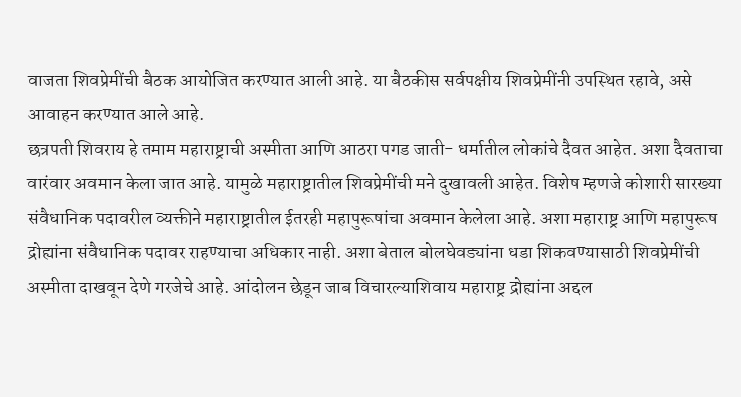वाजता शिवप्रेमींची बैठक आयोजित करण्यात आली आहे. या बैठकीस सर्वपक्षीय शिवप्रेमींनी उपस्थित रहावे, असे आवाहन करण्यात आले आहे.
छत्रपती शिवराय हे तमाम महाराष्ट्राची अस्मीता आणि आठरा पगड जाती- धर्मातील लोकांचे दैवत आहेत. अशा दैवताचा वारंवार अवमान केला जात आहे. यामुळे महाराष्ट्रातील शिवप्रेमींची मने दुखावली आहेत. विशेष म्हणजे कोशारी सारख्या संवैधानिक पदावरील व्यक्तीने महाराष्ट्रातील ईतरही महापुरूषांचा अवमान केलेला आहे. अशा महाराष्ट्र आणि महापुरूष द्रोह्यांना संवैधानिक पदावर राहण्याचा अधिकार नाही. अशा बेताल बोलघेवड्यांना धडा शिकवण्यासाठी शिवप्रेमींची अस्मीता दाखवून देणे गरजेचे आहे. आंदोलन छेडून जाब विचारल्याशिवाय महाराष्ट्र द्रोह्यांना अद्दल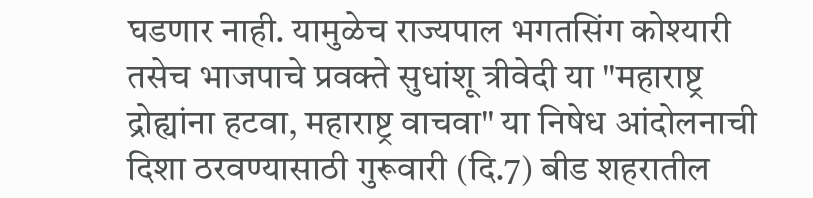घडणार नाही. यामुळेच राज्यपाल भगतसिंग कोश्यारी तसेच भाजपाचे प्रवक्ते सुधांशू त्रीवेदी या "महाराष्ट्र द्रोह्यांना हटवा, महाराष्ट्र वाचवा" या निषेध आंदोलनाची दिशा ठरवण्यासाठी गुरूवारी (दि.7) बीड शहरातील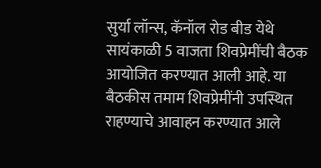सुर्या लॉन्स, कॅनॉल रोड बीड येथे सायंकाळी 5 वाजता शिवप्रेमींची बैठक आयोजित करण्यात आली आहे. या बैठकीस तमाम शिवप्रेमींनी उपस्थित राहण्याचे आवाहन करण्यात आले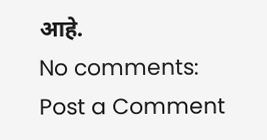आहे.
No comments:
Post a Comment